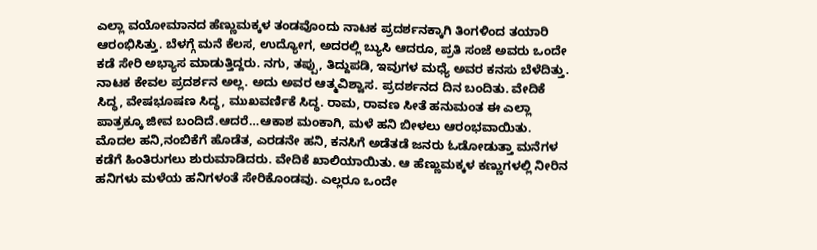ಎಲ್ಲಾ ವಯೋಮಾನದ ಹೆಣ್ಣುಮಕ್ಕಳ ತಂಡವೊಂದು ನಾಟಕ ಪ್ರದರ್ಶನಕ್ಕಾಗಿ ತಿಂಗಳಿಂದ ತಯಾರಿ ಆರಂಭಿಸಿತ್ತು. ಬೆಳಗ್ಗೆ ಮನೆ ಕೆಲಸ, ಉದ್ಯೋಗ, ಅದರಲ್ಲಿ ಬ್ಯುಸಿ ಆದರೂ, ಪ್ರತಿ ಸಂಜೆ ಅವರು ಒಂದೇ ಕಡೆ ಸೇರಿ ಅಭ್ಯಾಸ ಮಾಡುತ್ತಿದ್ದರು. ನಗು, ತಪ್ಪು, ತಿದ್ದುಪಡಿ, ಇವುಗಳ ಮಧ್ಯೆ ಅವರ ಕನಸು ಬೆಳೆದಿತ್ತು. ನಾಟಕ ಕೇವಲ ಪ್ರದರ್ಶನ ಅಲ್ಲ. ಅದು ಅವರ ಆತ್ಮವಿಶ್ವಾಸ. ಪ್ರದರ್ಶನದ ದಿನ ಬಂದಿತು. ವೇದಿಕೆ ಸಿದ್ಧ, ವೇಷಭೂಷಣ ಸಿದ್ಧ, ಮುಖವರ್ಣಿಕೆ ಸಿದ್ಧ. ರಾಮ, ರಾವಣ ಸೀತೆ ಹನುಮಂತ ಈ ಎಲ್ಲಾ ಪಾತ್ರಕ್ಕೂ ಜೀವ ಬಂದಿದೆ.ಆದರೆ…ಆಕಾಶ ಮಂಕಾಗಿ, ಮಳೆ ಹನಿ ಬೀಳಲು ಆರಂಭವಾಯಿತು.  ಮೊದಲ ಹನಿ,ನಂಬಿಕೆಗೆ ಹೊಡೆತ, ಎರಡನೇ ಹನಿ, ಕನಸಿಗೆ ಅಡೆತಡೆ ಜನರು ಓಡೋಡುತ್ತಾ ಮನೆಗಳ ಕಡೆಗೆ ಹಿಂತಿರುಗಲು ಶುರುಮಾಡಿದರು. ವೇದಿಕೆ ಖಾಲಿಯಾಯಿತು. ಆ ಹೆಣ್ಣುಮಕ್ಕಳ ಕಣ್ಣುಗಳಲ್ಲಿ ನೀರಿನ ಹನಿಗಳು ಮಳೆಯ ಹನಿಗಳಂತೆ ಸೇರಿಕೊಂಡವು. ಎಲ್ಲರೂ ಒಂದೇ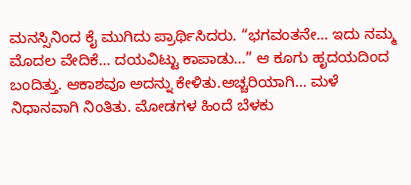ಮನಸ್ಸಿನಿಂದ ಕೈ ಮುಗಿದು ಪ್ರಾರ್ಥಿಸಿದರು. “ಭಗವಂತನೇ… ಇದು ನಮ್ಮ ಮೊದಲ ವೇದಿಕೆ… ದಯವಿಟ್ಟು ಕಾಪಾಡು…” ಆ ಕೂಗು ಹೃದಯದಿಂದ ಬಂದಿತ್ತು. ಆಕಾಶವೂ ಅದನ್ನು ಕೇಳಿತು.ಅಚ್ಚರಿಯಾಗಿ… ಮಳೆ ನಿಧಾನವಾಗಿ ನಿಂತಿತು. ಮೋಡಗಳ ಹಿಂದೆ ಬೆಳಕು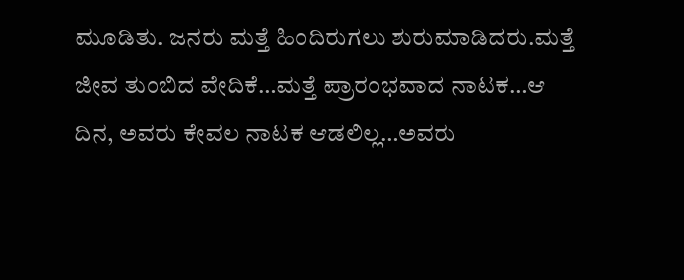ಮೂಡಿತು. ಜನರು ಮತ್ತೆ ಹಿಂದಿರುಗಲು ಶುರುಮಾಡಿದರು.ಮತ್ತೆ ಜೀವ ತುಂಬಿದ ವೇದಿಕೆ…ಮತ್ತೆ ಪ್ರಾರಂಭವಾದ ನಾಟಕ…ಆ ದಿನ, ಅವರು ಕೇವಲ ನಾಟಕ ಆಡಲಿಲ್ಲ…ಅವರು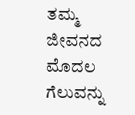ತಮ್ಮ ಜೀವನದ ಮೊದಲ ಗೆಲುವನ್ನು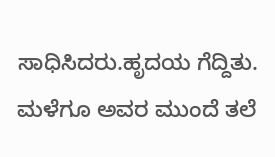ಸಾಧಿಸಿದರು.ಹೃದಯ ಗೆದ್ದಿತು. ಮಳೆಗೂ ಅವರ ಮುಂದೆ ತಲೆ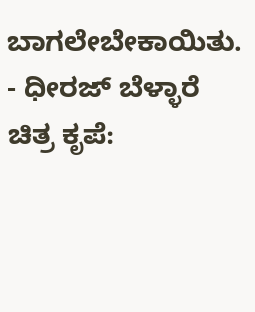ಬಾಗಲೇಬೇಕಾಯಿತು. - ಧೀರಜ್ ಬೆಳ್ಳಾರೆ                                   ಚಿತ್ರ ಕೃಪೆ: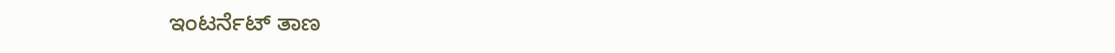ಇಂಟರ್ನೆಟ್ ತಾಣ